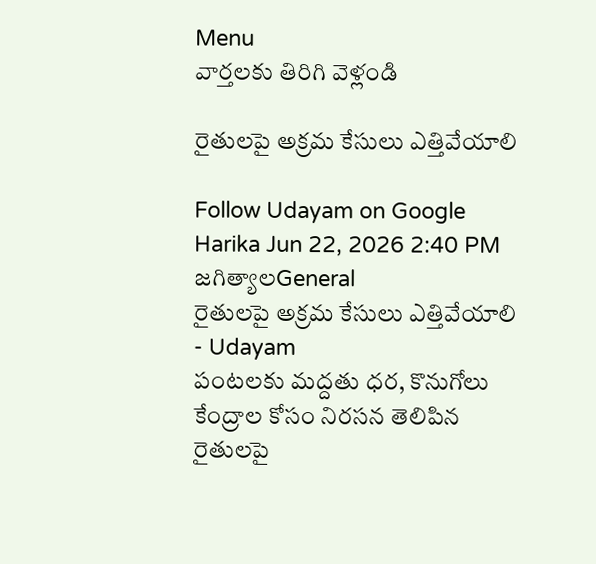Menu
వార్తలకు తిరిగి వెళ్లండి

రైతులపై అక్రమ కేసులు ఎత్తివేయాలి

Follow Udayam on Google
Harika Jun 22, 2026 2:40 PM జగిత్యాలGeneral
రైతులపై అక్రమ కేసులు ఎత్తివేయాలి - Udayam
పంటలకు మద్దతు ధర, కొనుగోలు కేంద్రాల కోసం నిరసన తెలిపిన రైతులపై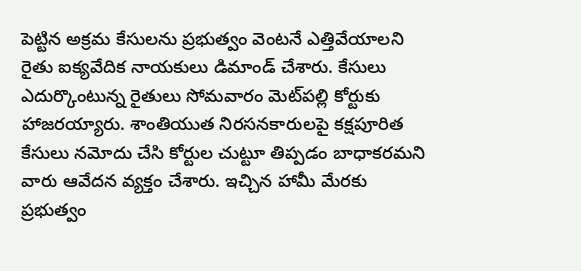పెట్టిన అక్రమ కేసులను ప్రభుత్వం వెంటనే ఎత్తివేయాలని రైతు ఐక్యవేదిక నాయకులు డిమాండ్ చేశారు. కేసులు ఎదుర్కొంటున్న రైతులు సోమవారం మెట్‌పల్లి కోర్టుకు హాజరయ్యారు. శాంతియుత నిరసనకారులపై కక్షపూరిత కేసులు నమోదు చేసి కోర్టుల చుట్టూ తిప్పడం బాధాకరమని వారు ఆవేదన వ్యక్తం చేశారు. ఇచ్చిన హామీ మేరకు ప్రభుత్వం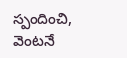స్పందించి, వెంటనే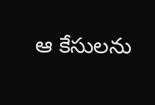ఆ కేసులను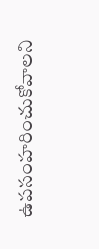ఉపసంహరించుకోవాలని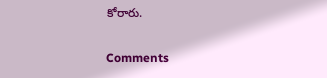కోరారు.

Comments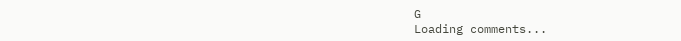G
Loading comments...